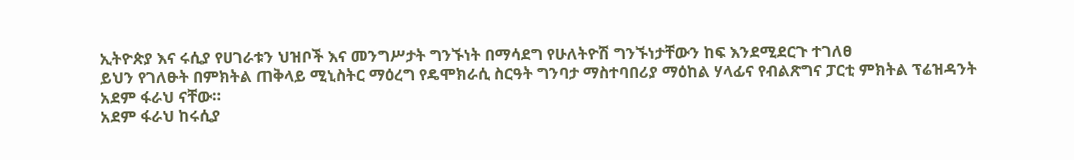ኢትዮጵያ እና ሩሲያ የሀገራቱን ህዝቦች እና መንግሥታት ግንኙነት በማሳደግ የሁለትዮሽ ግንኙነታቸውን ከፍ እንደሚደርጉ ተገለፀ
ይህን የገለፁት በምክትል ጠቅላይ ሚኒስትር ማዕረግ የዴሞክራሲ ስርዓት ግንባታ ማስተባበሪያ ማዕከል ሃላፊና የብልጽግና ፓርቲ ምክትል ፕሬዝዳንት አደም ፋራህ ናቸው።
አደም ፋራህ ከሩሲያ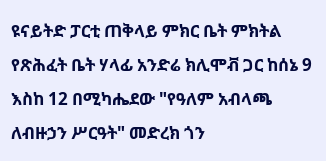ዩናይትድ ፓርቲ ጠቅላይ ምክር ቤት ምክትል የጽሕፈት ቤት ሃላፊ አንድሬ ክሊሞቭ ጋር ከሰኔ 9 እስከ 12 በሚካሔደው "የዓለም አብላጫ ለብዙኃን ሥርዓት" መድረክ ጎን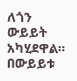ለጎን ውይይት አካሂደዋል።
በውይይቱ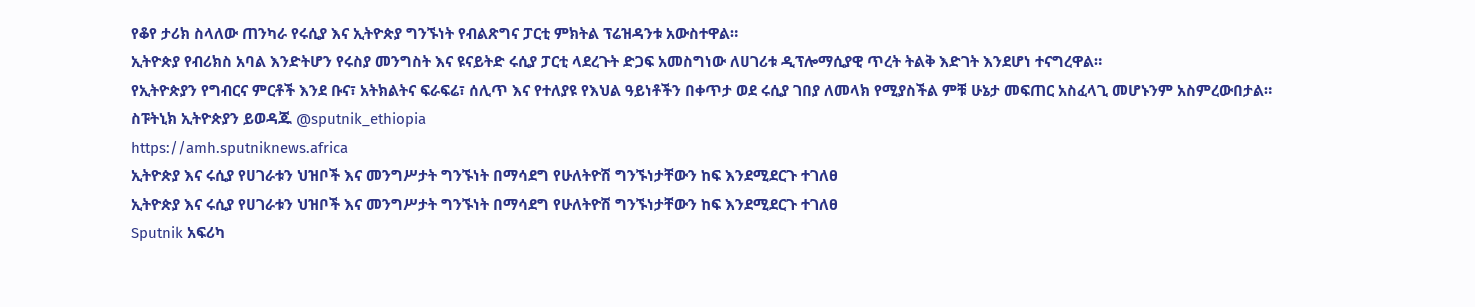የቆየ ታሪክ ስላለው ጠንካራ የሩሲያ እና ኢትዮጵያ ግንኙነት የብልጽግና ፓርቲ ምክትል ፕሬዝዳንቱ አውስተዋል።
ኢትዮጵያ የብሪክስ አባል እንድትሆን የሩስያ መንግስት እና ዩናይትድ ሩሲያ ፓርቲ ላደረጉት ድጋፍ አመስግነው ለሀገሪቱ ዲፕሎማሲያዊ ጥረት ትልቅ እድገት እንደሆነ ተናግረዋል።
የኢትዮጵያን የግብርና ምርቶች እንደ ቡና፣ አትክልትና ፍራፍሬ፣ ሰሊጥ እና የተለያዩ የእህል ዓይነቶችን በቀጥታ ወደ ሩሲያ ገበያ ለመላክ የሚያስችል ምቹ ሁኔታ መፍጠር አስፈላጊ መሆኑንም አስምረውበታል።
ስፑትኒክ ኢትዮጵያን ይወዳጁ @sputnik_ethiopia
https://amh.sputniknews.africa
ኢትዮጵያ እና ሩሲያ የሀገራቱን ህዝቦች እና መንግሥታት ግንኙነት በማሳደግ የሁለትዮሽ ግንኙነታቸውን ከፍ እንደሚደርጉ ተገለፀ
ኢትዮጵያ እና ሩሲያ የሀገራቱን ህዝቦች እና መንግሥታት ግንኙነት በማሳደግ የሁለትዮሽ ግንኙነታቸውን ከፍ እንደሚደርጉ ተገለፀ
Sputnik አፍሪካ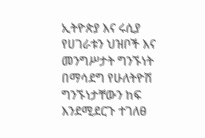ኢትዮጵያ እና ሩሲያ የሀገራቱን ህዝቦች እና መንግሥታት ግንኙነት በማሳደግ የሁለትዮሽ ግንኙነታቸውን ከፍ እንደሚደርጉ ተገለፀ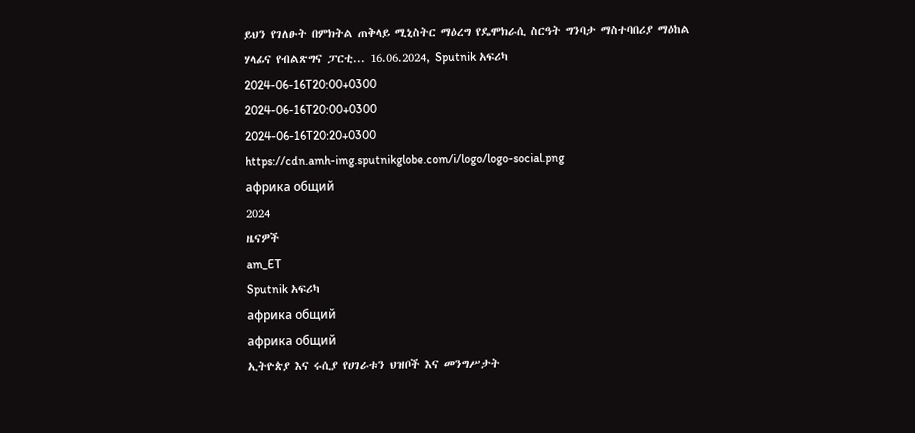ይህን የገለፁት በምክትል ጠቅላይ ሚኒስትር ማዕረግ የዴሞክራሲ ስርዓት ግንባታ ማስተባበሪያ ማዕከል ሃላፊና የብልጽግና ፓርቲ... 16.06.2024, Sputnik አፍሪካ
2024-06-16T20:00+0300
2024-06-16T20:00+0300
2024-06-16T20:20+0300
https://cdn.amh-img.sputnikglobe.com/i/logo/logo-social.png
африка общий
2024
ዜናዎች
am_ET
Sputnik አፍሪካ
африка общий
африка общий
ኢትዮጵያ እና ሩሲያ የሀገራቱን ህዝቦች እና መንግሥታት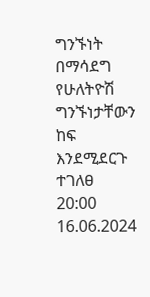ግንኙነት በማሳደግ የሁለትዮሽ ግንኙነታቸውን ከፍ እንደሚደርጉ ተገለፀ
20:00 16.06.2024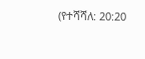(የተሻሻለ: 20:20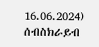16.06.2024)
ሰብስክራይብ